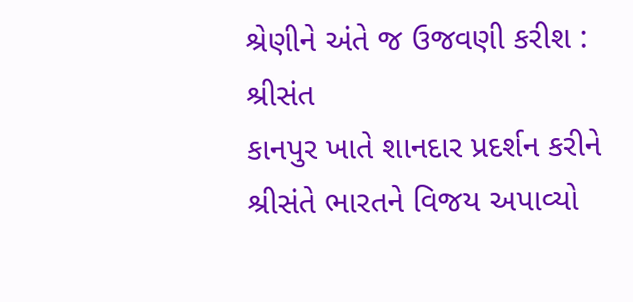શ્રેણીને અંતે જ ઉજવણી કરીશ : શ્રીસંત
કાનપુર ખાતે શાનદાર પ્રદર્શન કરીને શ્રીસંતે ભારતને વિજય અપાવ્યો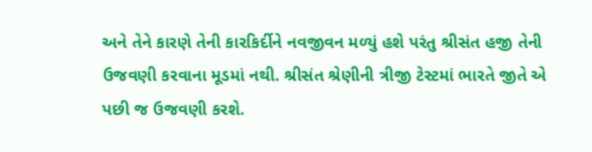અને તેને કારણે તેની કારકિર્દીને નવજીવન મળ્યું હશે પરંતુ શ્રીસંત હજી તેની ઉજવણી કરવાના મૂડમાં નથી. શ્રીસંત શ્રેણીની ત્રીજી ટેસ્ટમાં ભારતે જીતે એ પછી જ ઉજવણી કરશે.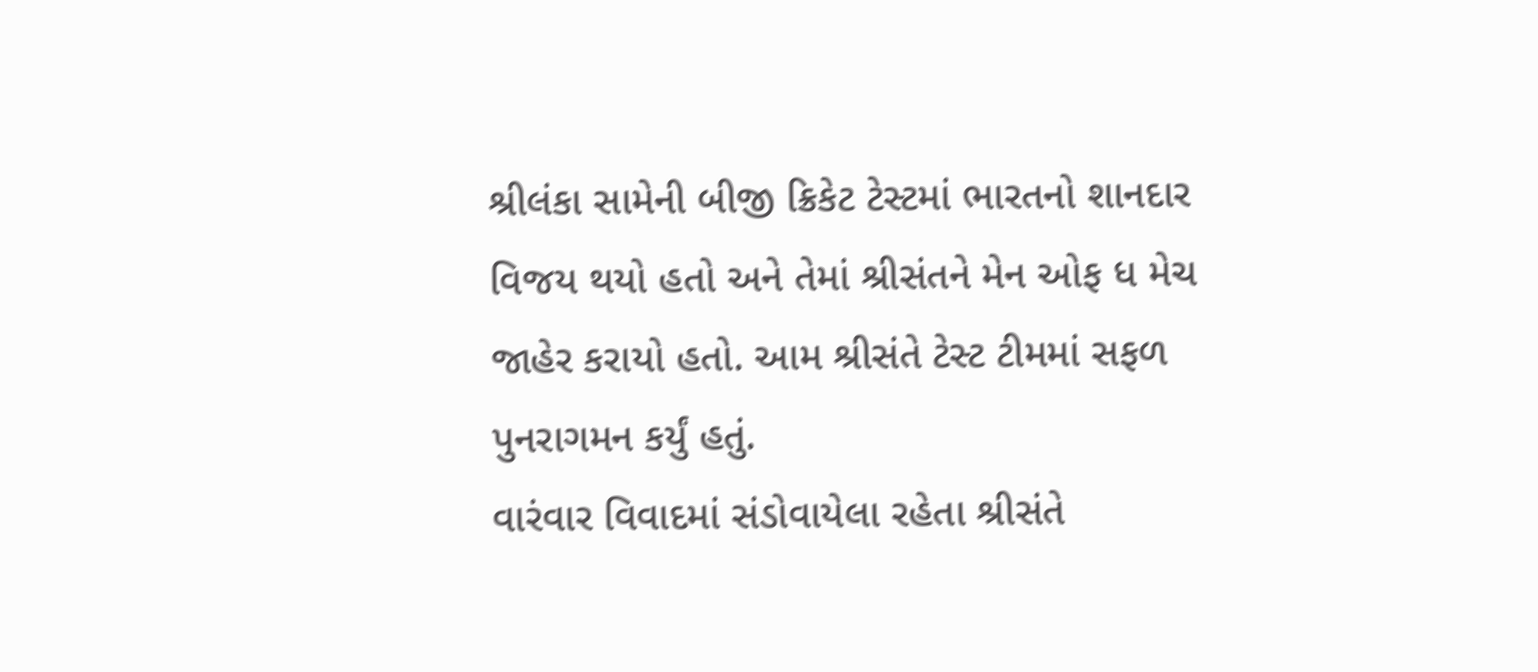શ્રીલંકા સામેની બીજી ક્રિકેટ ટેસ્ટમાં ભારતનો શાનદાર વિજય થયો હતો અને તેમાં શ્રીસંતને મેન ઓફ ધ મેચ જાહેર કરાયો હતો. આમ શ્રીસંતે ટેસ્ટ ટીમમાં સફળ પુનરાગમન કર્યું હતું.
વારંવાર વિવાદમાં સંડોવાયેલા રહેતા શ્રીસંતે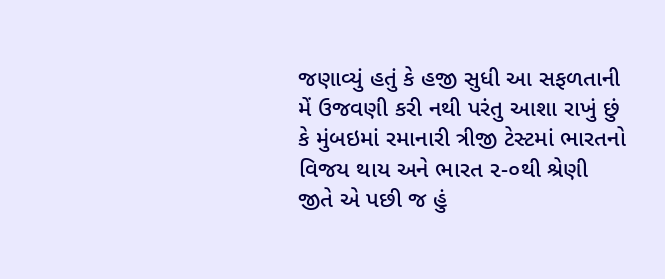જણાવ્યું હતું કે હજી સુધી આ સફળતાની મેં ઉજવણી કરી નથી પરંતુ આશા રાખું છું કે મુંબઇમાં રમાનારી ત્રીજી ટેસ્ટમાં ભારતનો વિજય થાય અને ભારત ૨-૦થી શ્રેણી જીતે એ પછી જ હું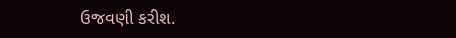ઉજવણી કરીશ.